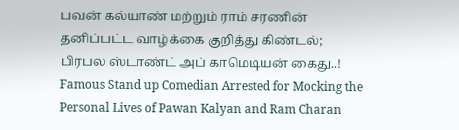பவன் கல்யாண் மற்றும் ராம் சரணின் தனிப்பட்ட வாழ்க்கை குறித்து கிண்டல்; பிரபல ஸ்டாண்ட் அப் காமெடியன் கைது..!
Famous Stand up Comedian Arrested for Mocking the Personal Lives of Pawan Kalyan and Ram Charan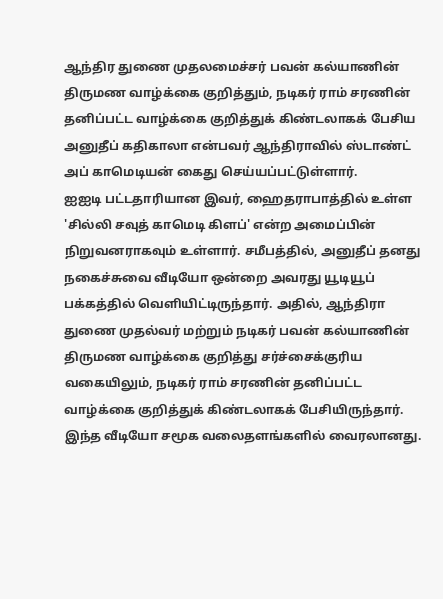ஆந்திர துணை முதலமைச்சர் பவன் கல்யாணின் திருமண வாழ்க்கை குறித்தும், நடிகர் ராம் சரணின் தனிப்பட்ட வாழ்க்கை குறித்துக் கிண்டலாகக் பேசிய அனுதீப் கதிகாலா என்பவர் ஆந்திராவில் ஸ்டாண்ட் அப் காமெடியன் கைது செய்யப்பட்டுள்ளார்.
ஐஐடி பட்டதாரியான இவர், ஹைதராபாத்தில் உள்ள 'சில்லி சவுத் காமெடி கிளப்' என்ற அமைப்பின் நிறுவனராகவும் உள்ளார். சமீபத்தில், அனுதீப் தனது நகைச்சுவை வீடியோ ஒன்றை அவரது யூடியூப் பக்கத்தில் வெளியிட்டிருந்தார். அதில், ஆந்திரா துணை முதல்வர் மற்றும் நடிகர் பவன் கல்யாணின் திருமண வாழ்க்கை குறித்து சர்ச்சைக்குரிய வகையிலும், நடிகர் ராம் சரணின் தனிப்பட்ட வாழ்க்கை குறித்துக் கிண்டலாகக் பேசியிருந்தார். இந்த வீடியோ சமூக வலைதளங்களில் வைரலானது.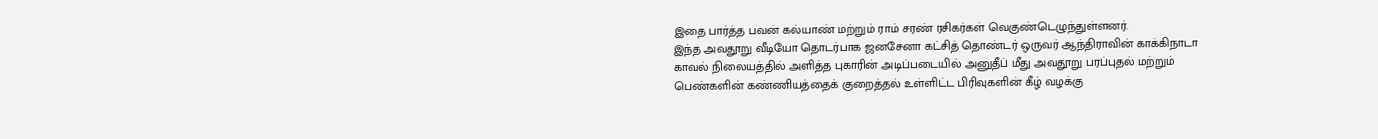இதை பார்த்த பவன் கல்யாண் மற்றும் ராம் சரண் ரசிகர்கள் வெகுண்டெழுந்துள்ளனர்.
இந்த அவதூறு வீடியோ தொடர்பாக ஜனசேனா கட்சித் தொண்டர் ஒருவர் ஆந்திராவின் காக்கிநாடா காவல் நிலையத்தில் அளித்த புகாரின் அடிப்படையில் அனுதீப் மீது அவதூறு பரப்புதல் மற்றும் பெண்களின் கண்ணியத்தைக் குறைத்தல் உள்ளிட்ட பிரிவுகளின் கீழ் வழக்கு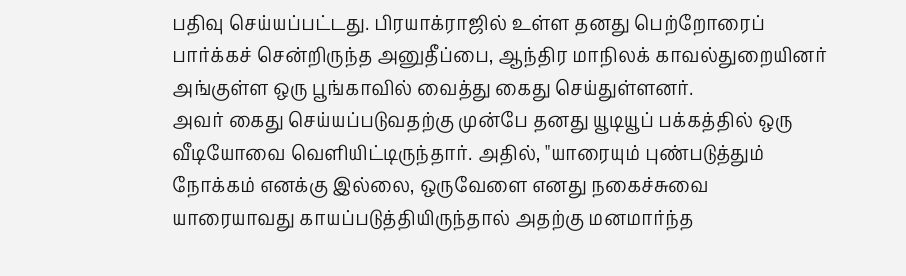பதிவு செய்யப்பட்டது. பிரயாக்ராஜில் உள்ள தனது பெற்றோரைப் பார்க்கச் சென்றிருந்த அனுதீப்பை, ஆந்திர மாநிலக் காவல்துறையினர் அங்குள்ள ஒரு பூங்காவில் வைத்து கைது செய்துள்ளனர்.
அவர் கைது செய்யப்படுவதற்கு முன்பே தனது யூடியூப் பக்கத்தில் ஒரு வீடியோவை வெளியிட்டிருந்தார். அதில், "யாரையும் புண்படுத்தும் நோக்கம் எனக்கு இல்லை, ஒருவேளை எனது நகைச்சுவை யாரையாவது காயப்படுத்தியிருந்தால் அதற்கு மனமார்ந்த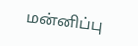மன்னிப்பு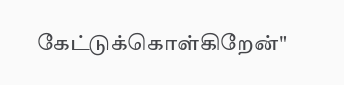கேட்டுக்கொள்கிறேன்"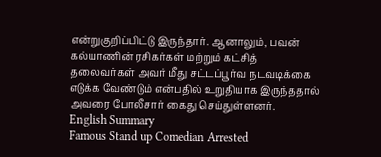என்றுகுறிப்பிட்டு இருந்தார். ஆனாலும், பவன் கல்யாணின் ரசிகர்கள் மற்றும் கட்சித் தலைவர்கள் அவர் மீது சட்டப்பூர்வ நடவடிக்கை எடுக்க வேண்டும் என்பதில் உறுதியாக இருந்ததால் அவரை போலீசார் கைது செய்துள்ளனர்.
English Summary
Famous Stand up Comedian Arrested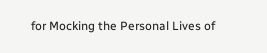for Mocking the Personal Lives of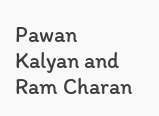Pawan Kalyan and Ram Charan